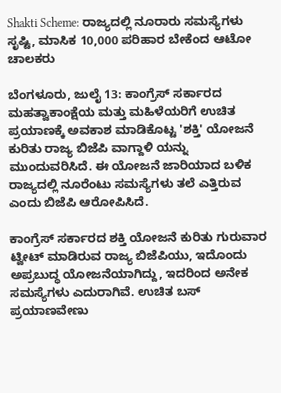Shakti Scheme: ರಾಜ್ಯದಲ್ಲಿ ನೂರಾರು ಸಮಸ್ಯೆಗಳು ಸೃಷ್ಟಿ, ಮಾಸಿಕ 10,000 ಪರಿಹಾರ ಬೇಕೆಂದ ಆಟೋ ಚಾಲಕರು

ಬೆಂಗಳೂರು, ಜುಲೈ 13: ಕಾಂಗ್ರೆಸ್ ಸರ್ಕಾರದ ಮಹತ್ವಾಕಾಂಕ್ಷೆಯ ಮತ್ತು ಮಹಿಳೆಯರಿಗೆ ಉಚಿತ ಪ್ರಯಾಣಕ್ಕೆ ಅವಕಾಶ ಮಾಡಿಕೊಟ್ಟ 'ಶಕ್ತಿ' ಯೋಜನೆ ಕುರಿತು ರಾಜ್ಯ ಬಿಜೆಪಿ ವಾಗ್ದಾಳಿ ಯನ್ನು ಮುಂದುವರಿಸಿದೆ. ಈ ಯೋಜನೆ ಜಾರಿಯಾದ ಬಳಿಕ ರಾಜ್ಯದಲ್ಲಿ ನೂರೆಂಟು ಸಮಸ್ಯೆಗಳು ತಲೆ ಎತ್ತಿರುವ ಎಂದು ಬಿಜೆಪಿ ಆರೋಪಿಸಿದೆ.

ಕಾಂಗ್ರೆಸ್ ಸರ್ಕಾರದ ಶಕ್ತಿ ಯೋಜನೆ ಕುರಿತು ಗುರುವಾರ ಟ್ವೀಟ್ ಮಾಡಿರುವ ರಾಜ್ಯ ಬಿಜೆಪಿಯು, ಇದೊಂದು ಅಪ್ರಬುದ್ಧ ಯೋಜನೆಯಾಗಿದ್ದು, ಇದರಿಂದ ಅನೇಕ ಸಮಸ್ಯೆಗಳು ಎದುರಾಗಿವೆ. ಉಚಿತ ಬಸ್ ಪ್ರಯಾಣವೇಣು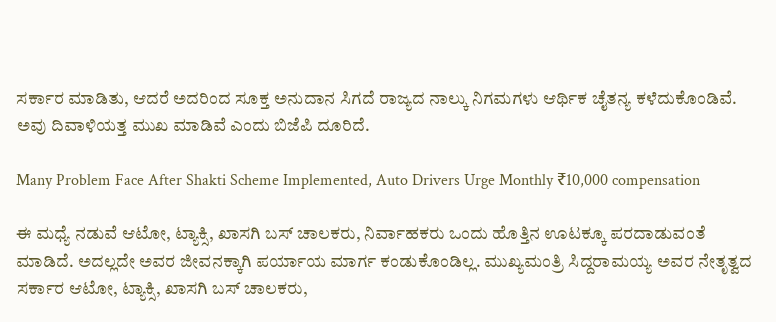ಸರ್ಕಾರ ಮಾಡಿತು, ಆದರೆ ಅದರಿಂದ ಸೂಕ್ತ ಅನುದಾನ ಸಿಗದೆ ರಾಜ್ಯದ ನಾಲ್ಕು ನಿಗಮಗಳು ಆರ್ಥಿಕ ಚೈತನ್ಯ ಕಳೆದುಕೊಂಡಿವೆ. ಅವು ದಿವಾಳಿಯತ್ತ ಮುಖ ಮಾಡಿವೆ ಎಂದು ಬಿಜೆಪಿ ದೂರಿದೆ.

Many Problem Face After Shakti Scheme Implemented, Auto Drivers Urge Monthly ₹10,000 compensation

ಈ ಮಧ್ಯೆ ನಡುವೆ ಆಟೋ, ಟ್ಯಾಕ್ಸಿ, ಖಾಸಗಿ ಬಸ್ ಚಾಲಕರು, ನಿರ್ವಾಹಕರು ಒಂದು ಹೊತ್ತಿನ ಊಟಕ್ಕೂ ಪರದಾಡುವಂತೆ ಮಾಡಿದೆ. ಅದಲ್ಲದೇ ಅವರ ಜೀವನಕ್ಕಾಗಿ ಪರ್ಯಾಯ ಮಾರ್ಗ ಕಂಡುಕೊಂಡಿಲ್ಲ. ಮುಖ್ಯಮಂತ್ರಿ ಸಿದ್ದರಾಮಯ್ಯ ಅವರ ನೇತೃತ್ವದ ಸರ್ಕಾರ ಆಟೋ, ಟ್ಯಾಕ್ಸಿ, ಖಾಸಗಿ ಬಸ್ ಚಾಲಕರು,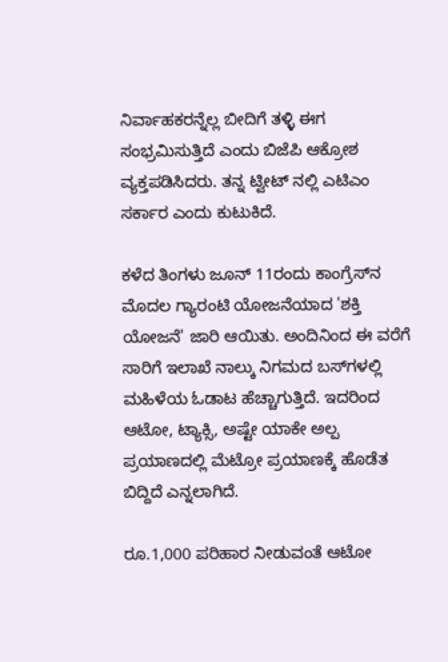ನಿರ್ವಾಹಕರನ್ನೆಲ್ಲ ಬೀದಿಗೆ ತಳ್ಳಿ ಈಗ ಸಂಭ್ರಮಿಸುತ್ತಿದೆ ಎಂದು ಬಿಜೆಪಿ ಆಕ್ರೋಶ ವ್ಯಕ್ತಪಡಿಸಿದರು. ತನ್ನ ಟ್ವೀಟ್ ನಲ್ಲಿ ಎಟಿಎಂ ಸರ್ಕಾರ ಎಂದು ಕುಟುಕಿದೆ.

ಕಳೆದ ತಿಂಗಳು ಜೂನ್ 11ರಂದು ಕಾಂಗ್ರೆಸ್‌ನ ಮೊದಲ ಗ್ಯಾರಂಟಿ ಯೋಜನೆಯಾದ 'ಶಕ್ತಿ ಯೋಜನೆ' ಜಾರಿ ಆಯಿತು. ಅಂದಿನಿಂದ ಈ ವರೆಗೆ ಸಾರಿಗೆ ಇಲಾಖೆ ನಾಲ್ಕು ನಿಗಮದ ಬಸ್‌ಗಳಲ್ಲಿ ಮಹಿಳೆಯ ಓಡಾಟ ಹೆಚ್ಚಾಗುತ್ತಿದೆ. ಇದರಿಂದ ಆಟೋ, ಟ್ಯಾಕ್ಸಿ, ಅಷ್ಟೇ ಯಾಕೇ ಅಲ್ಪ ಪ್ರಯಾಣದಲ್ಲಿ ಮೆಟ್ರೋ ಪ್ರಯಾಣಕ್ಕೆ ಹೊಡೆತ ಬಿದ್ದಿದೆ ಎನ್ನಲಾಗಿದೆ.

ರೂ.1,000 ಪರಿಹಾರ ನೀಡುವಂತೆ ಆಟೋ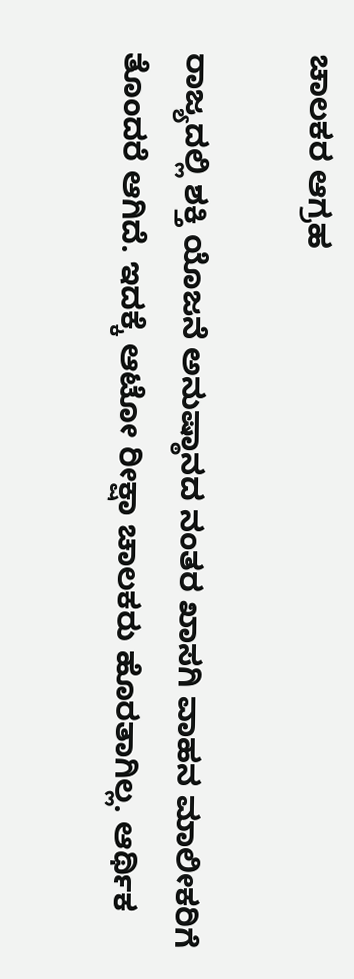ಚಾಲಕರ ಆಗ್ರಹ

ರಾಜ್ಯದಲ್ಲಿ ಶಕ್ತಿ ಯೊಜನೆ ಅನುಷ್ಠಾನದ ನಂತರ ಖಾಸಗಿ ವಾಹನ ಮಾಲೀಕರಿಗೆ ತೊಂದರೆ ಆಗಿದೆ. ಇದಕ್ಕೆ ಆಟೋ ರೀಕ್ಷಾ ಚಾಲಕರು ಹೊರತಾಗಿಲ್ಲ. ಆರ್ಥಿಕ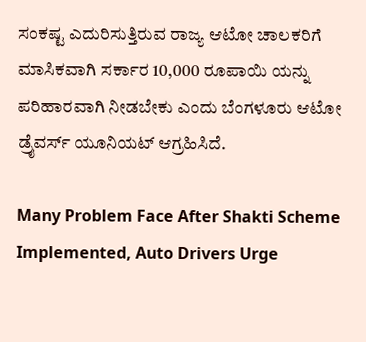ಸಂಕಷ್ಟ ಎದುರಿಸುತ್ತಿರುವ ರಾಜ್ಯ ಆಟೋ ಚಾಲಕರಿಗೆ ಮಾಸಿಕವಾಗಿ ಸರ್ಕಾರ 10,000 ರೂಪಾಯಿ ಯನ್ನು ಪರಿಹಾರವಾಗಿ ನೀಡಬೇಕು ಎಂದು ಬೆಂಗಳೂರು ಆಟೋ ಡ್ರೈವರ್ಸ್‌ ಯೂನಿಯಟ್ ಆಗ್ರಹಿಸಿದೆ.

Many Problem Face After Shakti Scheme Implemented, Auto Drivers Urge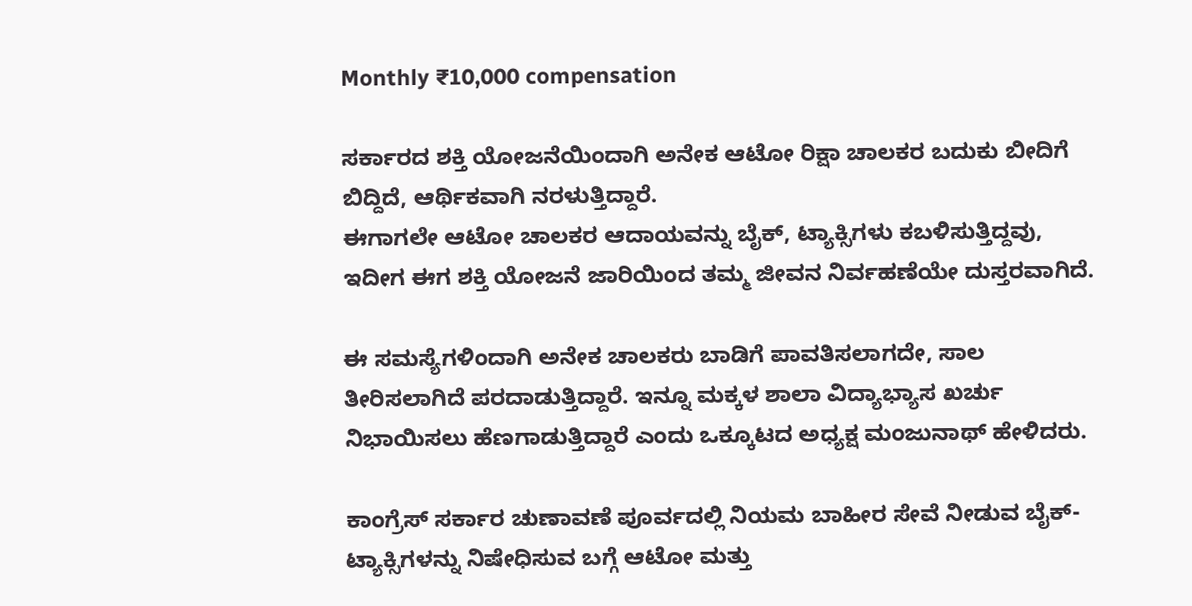Monthly ₹10,000 compensation

ಸರ್ಕಾರದ ಶಕ್ತಿ ಯೋಜನೆಯಿಂದಾಗಿ ಅನೇಕ ಆಟೋ ರಿಕ್ಷಾ ಚಾಲಕರ ಬದುಕು ಬೀದಿಗೆ ಬಿದ್ದಿದೆ, ಆರ್ಥಿಕವಾಗಿ ನರಳುತ್ತಿದ್ದಾರೆ.
ಈಗಾಗಲೇ ಆಟೋ ಚಾಲಕರ ಆದಾಯವನ್ನು ಬೈಕ್, ಟ್ಯಾಕ್ಸಿಗಳು ಕಬಳಿಸುತ್ತಿದ್ದವು, ಇದೀಗ ಈಗ ಶಕ್ತಿ ಯೋಜನೆ ಜಾರಿಯಿಂದ ತಮ್ಮ ಜೀವನ ನಿರ್ವಹಣೆಯೇ ದುಸ್ತರವಾಗಿದೆ.

ಈ ಸಮಸ್ಯೆಗಳಿಂದಾಗಿ ಅನೇಕ ಚಾಲಕರು ಬಾಡಿಗೆ ಪಾವತಿಸಲಾಗದೇ, ಸಾಲ ತೀರಿಸಲಾಗಿದೆ ಪರದಾಡುತ್ತಿದ್ದಾರೆ. ಇನ್ನೂ ಮಕ್ಕಳ ಶಾಲಾ ವಿದ್ಯಾಭ್ಯಾಸ ಖರ್ಚು ನಿಭಾಯಿಸಲು ಹೆಣಗಾಡುತ್ತಿದ್ದಾರೆ ಎಂದು ಒಕ್ಕೂಟದ ಅಧ್ಯಕ್ಷ ಮಂಜುನಾಥ್ ಹೇಳಿದರು.

ಕಾಂಗ್ರೆಸ್ ಸರ್ಕಾರ ಚುಣಾವಣೆ ಪೂರ್ವದಲ್ಲಿ ನಿಯಮ ಬಾಹೀರ ಸೇವೆ ನೀಡುವ ಬೈಕ್- ಟ್ಯಾಕ್ಸಿಗಳನ್ನು ನಿಷೇಧಿಸುವ ಬಗ್ಗೆ ಆಟೋ ಮತ್ತು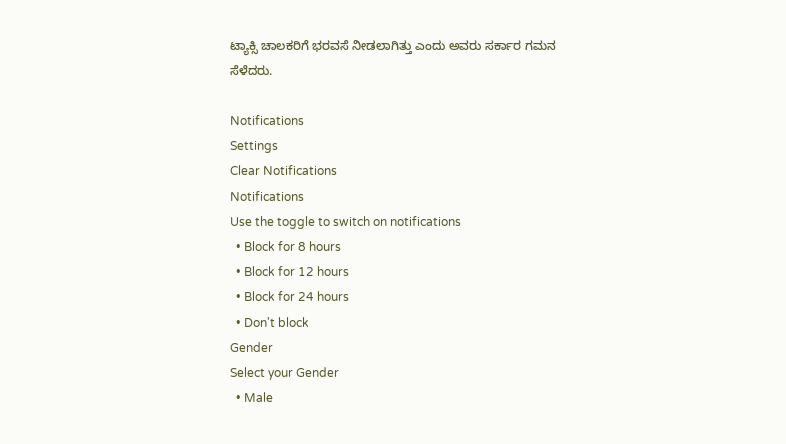ಟ್ಯಾಕ್ಸಿ ಚಾಲಕರಿಗೆ ಭರವಸೆ ನೀಡಲಾಗಿತ್ತು ಎಂದು ಅವರು ಸರ್ಕಾರ ಗಮನ ಸೆಳೆದರು.

Notifications
Settings
Clear Notifications
Notifications
Use the toggle to switch on notifications
  • Block for 8 hours
  • Block for 12 hours
  • Block for 24 hours
  • Don't block
Gender
Select your Gender
  • Male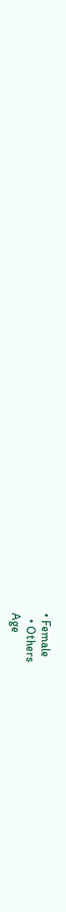• Female
  • Others
Age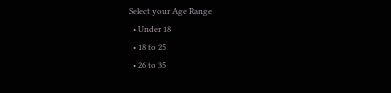Select your Age Range
  • Under 18
  • 18 to 25
  • 26 to 35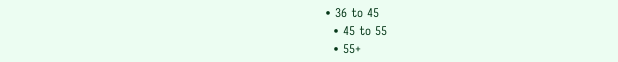• 36 to 45
  • 45 to 55
  • 55+